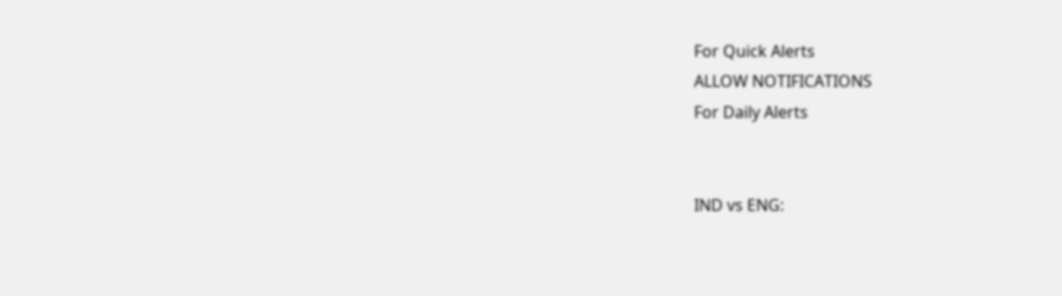For Quick Alerts
ALLOW NOTIFICATIONS
For Daily Alerts


IND vs ENG: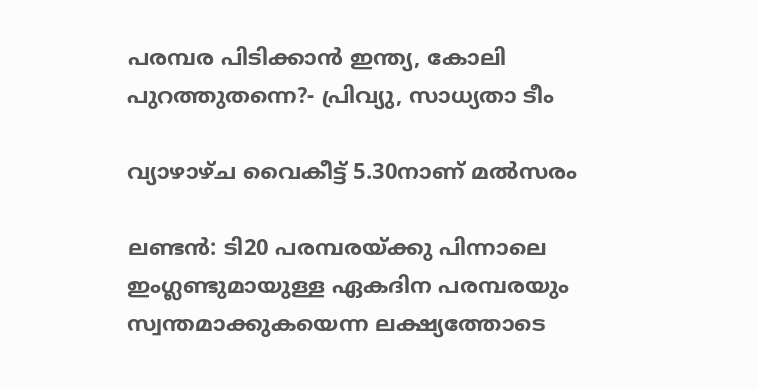പരമ്പര പിടിക്കാന്‍ ഇന്ത്യ, കോലി പുറത്തുതന്നെ?- പ്രിവ്യു, സാധ്യതാ ടീം

വ്യാഴാഴ്ച വൈകീട്ട് 5.30നാണ് മല്‍സരം

ലണ്ടന്‍: ടി20 പരമ്പരയ്ക്കു പിന്നാലെ ഇംഗ്ലണ്ടുമായുള്ള ഏകദിന പരമ്പരയും സ്വന്തമാക്കുകയെന്ന ലക്ഷ്യത്തോടെ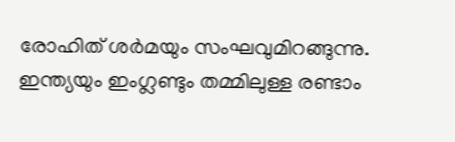രോഹിത് ശര്‍മയും സംഘവുമിറങ്ങുന്നു. ഇന്ത്യയും ഇംഗ്ലണ്ടും തമ്മിലുള്ള രണ്ടാം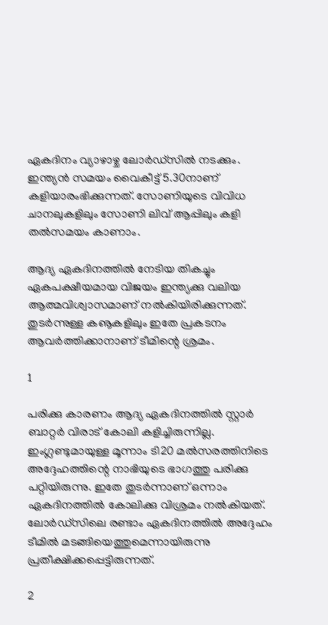ഏകദിനം വ്യാഴാഴ്ച ലോര്‍ഡ്‌സില്‍ നടക്കും. ഇന്ത്യന്‍ സമയം വൈകീട്ട് 5.30നാണ് കളിയാരംഭിക്കുന്നത്. സോണിയുടെ വിവിധ ചാനലുകളിലും സോണി ലിവ് ആപ്പിലും കളി തല്‍സമയം കാണാം.

ആദ്യ ഏകദിനത്തില്‍ നേടിയ തികച്ചും ഏകപക്ഷീയമായ വിജയം ഇന്ത്യക്കു വലിയ ആത്മവിശ്വാസമാണ് നല്‍കിയിരിക്കുന്നത്. തുടര്‍ന്നുള്ള കൡകളിലും ഇതേ പ്രകടനം ആവര്‍ത്തിക്കാനാണ് ടീമിന്റെ ശ്രമം.

1

പരിക്കു കാരണം ആദ്യ ഏകദിനത്തില്‍ സ്റ്റാര്‍ ബാറ്റര്‍ വിരാട് കോലി കളിച്ചിരുന്നില്ല. ഇംഗ്ലണ്ടുമായുള്ള മൂന്നാം ടി20 മല്‍സരത്തിനിടെ അദ്ദേഹത്തിന്റെ നാഭിയുടെ ഭാഗത്തു പരിക്കു പറ്റിയിരുന്നു. ഇതേ തുടര്‍ന്നാണ് ഒന്നാം ഏകദിനത്തില്‍ കോലിക്കു വിശ്രമം നല്‍കിയത്.
ലോര്‍ഡ്‌സിലെ രണ്ടാം ഏകദിനത്തില്‍ അദ്ദേഹം ടീമില്‍ മടങ്ങിയെത്തുമെന്നായിരുന്നു പ്രതീക്ഷിക്കപ്പെട്ടിരുന്നത്.

2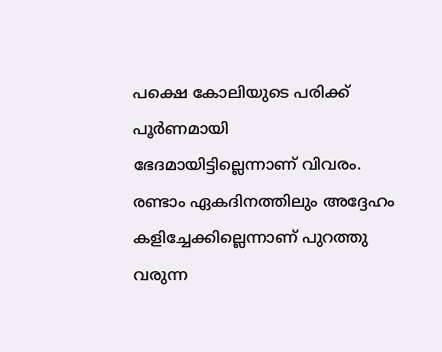പക്ഷെ കോലിയുടെ പരിക്ക് പൂര്‍ണമായി ഭേദമായിട്ടില്ലെന്നാണ് വിവരം. രണ്ടാം ഏകദിനത്തിലും അദ്ദേഹം കളിച്ചേക്കില്ലെന്നാണ് പുറത്തു വരുന്ന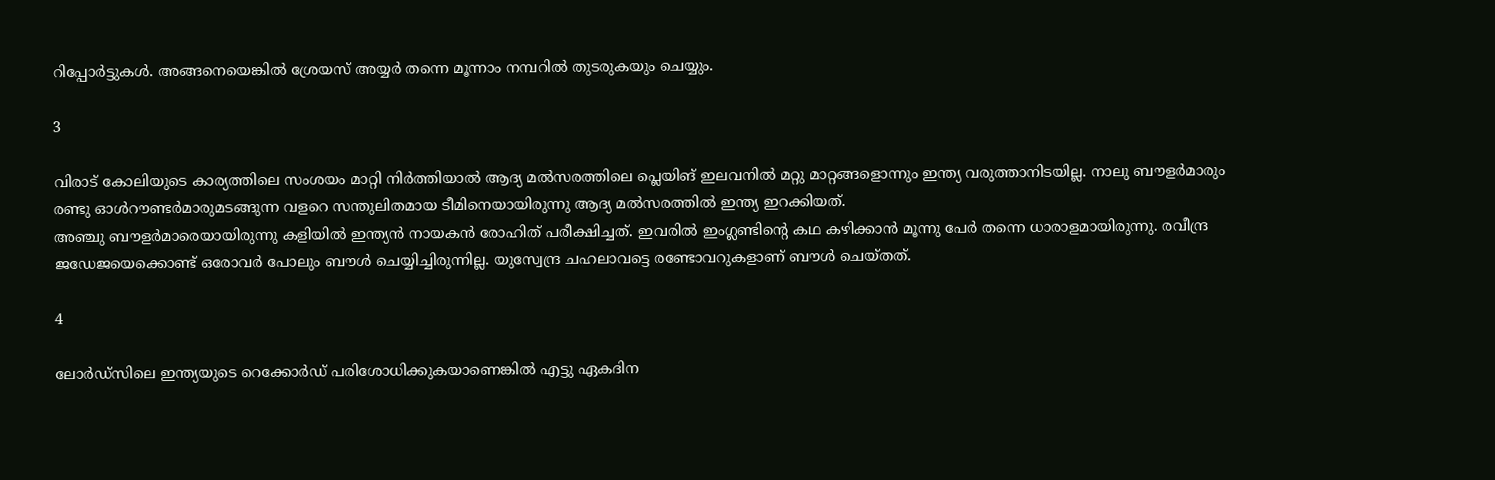റിപ്പോര്‍ട്ടുകള്‍. അങ്ങനെയെങ്കില്‍ ശ്രേയസ് അയ്യര്‍ തന്നെ മൂന്നാം നമ്പറില്‍ തുടരുകയും ചെയ്യും.

3

വിരാട് കോലിയുടെ കാര്യത്തിലെ സംശയം മാറ്റി നിര്‍ത്തിയാല്‍ ആദ്യ മല്‍സരത്തിലെ പ്ലെയിങ് ഇലവനില്‍ മറ്റു മാറ്റങ്ങളൊന്നും ഇന്ത്യ വരുത്താനിടയില്ല. നാലു ബൗളര്‍മാരും രണ്ടു ഓള്‍റൗണ്ടര്‍മാരുമടങ്ങുന്ന വളറെ സന്തുലിതമായ ടീമിനെയായിരുന്നു ആദ്യ മല്‍സരത്തില്‍ ഇന്ത്യ ഇറക്കിയത്.
അഞ്ചു ബൗളര്‍മാരെയായിരുന്നു കളിയില്‍ ഇന്ത്യന്‍ നായകന്‍ രോഹിത് പരീക്ഷിച്ചത്. ഇവരില്‍ ഇംഗ്ലണ്ടിന്റെ കഥ കഴിക്കാന്‍ മൂന്നു പേര്‍ തന്നെ ധാരാളമായിരുന്നു. രവീന്ദ്ര ജഡേജയെക്കൊണ്ട് ഒരോവര്‍ പോലും ബൗള്‍ ചെയ്യിച്ചിരുന്നില്ല. യുസ്വേന്ദ്ര ചഹലാവട്ടെ രണ്ടോവറുകളാണ് ബൗള്‍ ചെയ്തത്.

4

ലോര്‍ഡ്‌സിലെ ഇന്ത്യയുടെ റെക്കോര്‍ഡ് പരിശോധിക്കുകയാണെങ്കില്‍ എട്ടു ഏകദിന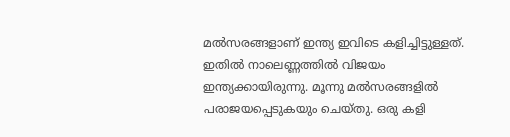മല്‍സരങ്ങളാണ് ഇന്ത്യ ഇവിടെ കളിച്ചിട്ടുള്ളത്. ഇതില്‍ നാലെണ്ണത്തില്‍ വിജയം ഇന്ത്യക്കായിരുന്നു. മൂന്നു മല്‍സരങ്ങളില്‍ പരാജയപ്പെടുകയും ചെയ്തു. ഒരു കളി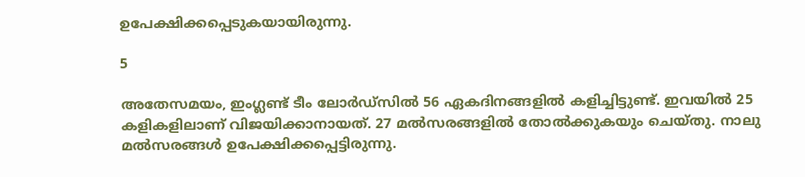ഉപേക്ഷിക്കപ്പെടുകയായിരുന്നു.

5

അതേസമയം, ഇംഗ്ലണ്ട് ടീം ലോര്‍ഡ്‌സില്‍ 56 ഏകദിനങ്ങളില്‍ കളിച്ചിട്ടുണ്ട്. ഇവയില്‍ 25 കളികളിലാണ് വിജയിക്കാനായത്. 27 മല്‍സരങ്ങളില്‍ തോല്‍ക്കുകയും ചെയ്തു. നാലു മല്‍സരങ്ങള്‍ ഉപേക്ഷിക്കപ്പെട്ടിരുന്നു.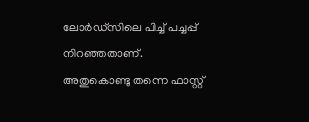ലോര്‍ഡ്‌സിലെ പിച്ച് പച്ചപ്പ് നിറഞ്ഞതാണ്. അതുകൊണ്ടു തന്നെ ഫാസ്റ്റ്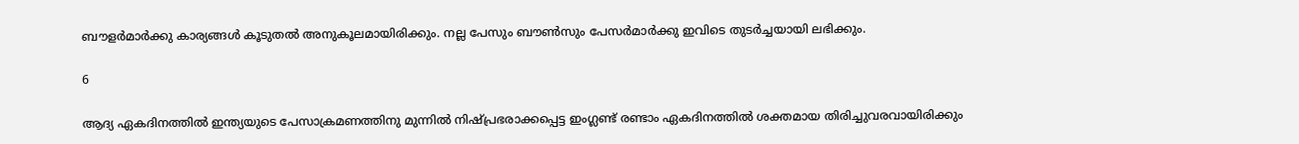ബൗളര്‍മാര്‍ക്കു കാര്യങ്ങള്‍ കൂടുതല്‍ അനുകൂലമായിരിക്കും. നല്ല പേസും ബൗണ്‍സും പേസര്‍മാര്‍ക്കു ഇവിടെ തുടര്‍ച്ചയായി ലഭിക്കും.

6

ആദ്യ ഏകദിനത്തില്‍ ഇന്ത്യയുടെ പേസാക്രമണത്തിനു മുന്നില്‍ നിഷ്പ്രഭരാക്കപ്പെട്ട ഇംഗ്ലണ്ട് രണ്ടാം ഏകദിനത്തില്‍ ശക്തമായ തിരിച്ചുവരവായിരിക്കും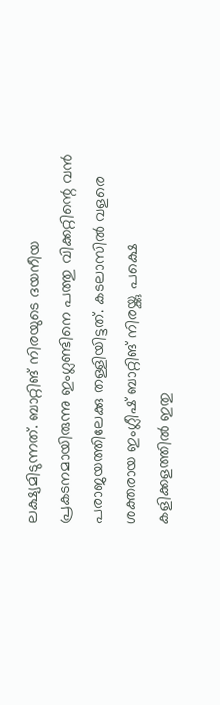ലക്ഷ്യമിടുന്നത്. ബാറ്റിങ് നിരയുടെ ദയനീയ പ്രകടനമായിരുന്നു ഇംഗ്ലണ്ടിനെ പത്തു വിക്കറ്റിന്റെ വന്‍ പരാജയത്തിലേക്കു തള്ളിയിട്ടത്. കടലാസില്‍ വളരെ ശക്തരായ ഇംഗ്ലീഷ് ബാറ്റിങ് നിരയ്ക്കു പക്ഷെ കളിക്കളത്തില്‍ ഇതു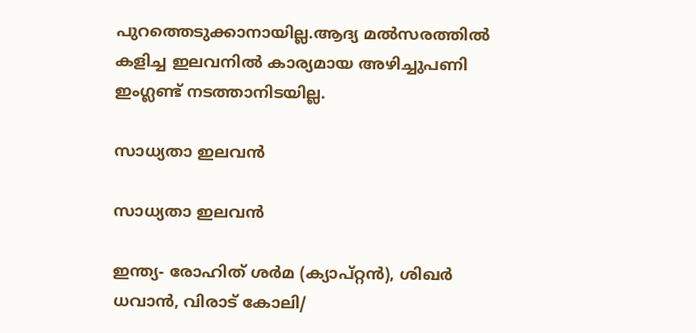പുറത്തെടുക്കാനായില്ല.ആദ്യ മല്‍സരത്തില്‍ കളിച്ച ഇലവനില്‍ കാര്യമായ അഴിച്ചുപണി ഇംഗ്ലണ്ട് നടത്താനിടയില്ല.

സാധ്യതാ ഇലവന്‍

സാധ്യതാ ഇലവന്‍

ഇന്ത്യ- രോഹിത് ശര്‍മ (ക്യാപ്റ്റന്‍), ശിഖര്‍ ധവാന്‍, വിരാട് കോലി/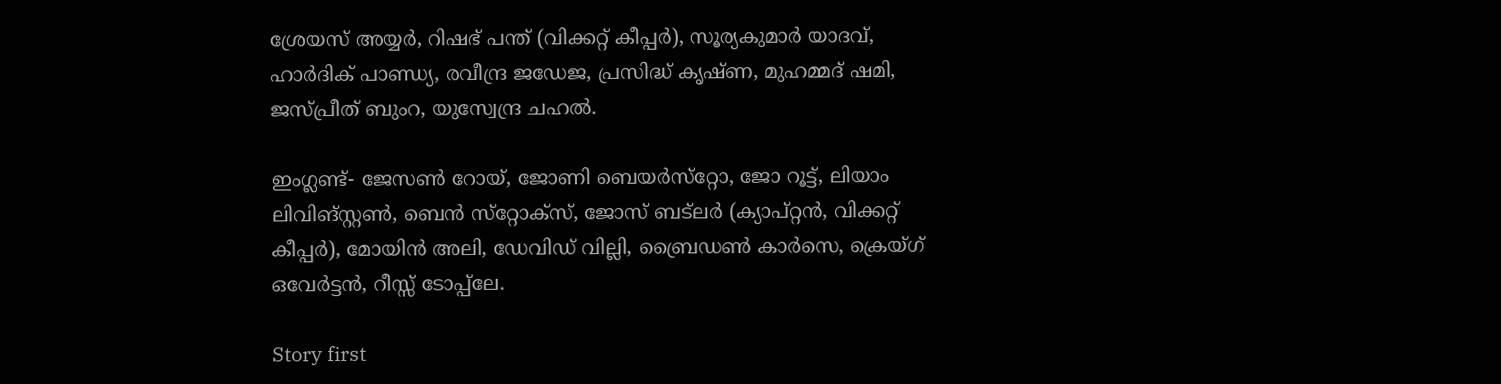ശ്രേയസ് അയ്യര്‍, റിഷഭ് പന്ത് (വിക്കറ്റ് കീപ്പര്‍), സൂര്യകുമാര്‍ യാദവ്, ഹാര്‍ദിക് പാണ്ഡ്യ, രവീന്ദ്ര ജഡേജ, പ്രസിദ്ധ് കൃഷ്ണ, മുഹമ്മദ് ഷമി, ജസ്പ്രീത് ബുംറ, യുസ്വേന്ദ്ര ചഹല്‍.

ഇംഗ്ലണ്ട്- ജേസണ്‍ റോയ്, ജോണി ബെയര്‍സ്‌റ്റോ, ജോ റൂട്ട്, ലിയാം ലിവിങ്‌സ്റ്റണ്‍, ബെന്‍ സ്‌റ്റോക്‌സ്, ജോസ് ബട്‌ലര്‍ (ക്യാപ്റ്റന്‍, വിക്കറ്റ് കീപ്പര്‍), മോയിന്‍ അലി, ഡേവിഡ് വില്ലി, ബ്രൈഡണ്‍ കാര്‍സെ, ക്രെയ്ഗ് ഒവേര്‍ട്ടന്‍, റീസ്സ് ടോപ്പ്‌ലേ.

Story first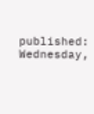published: Wednesday,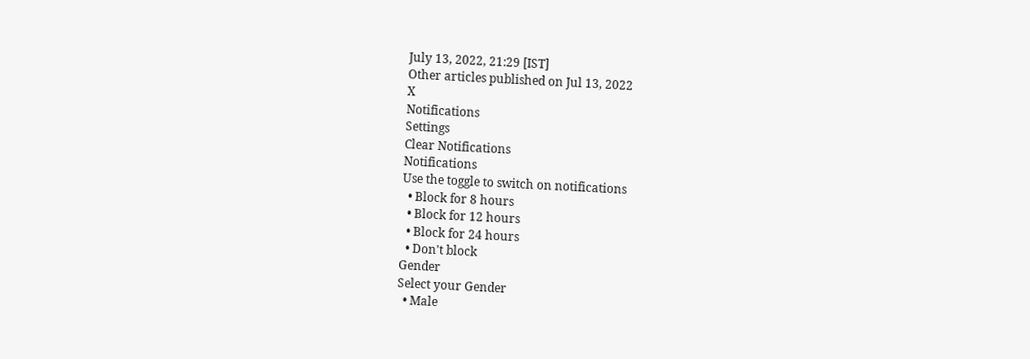July 13, 2022, 21:29 [IST]
Other articles published on Jul 13, 2022
X
Notifications
Settings
Clear Notifications
Notifications
Use the toggle to switch on notifications
  • Block for 8 hours
  • Block for 12 hours
  • Block for 24 hours
  • Don't block
Gender
Select your Gender
  • Male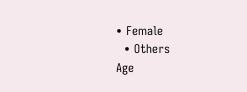• Female
  • Others
Age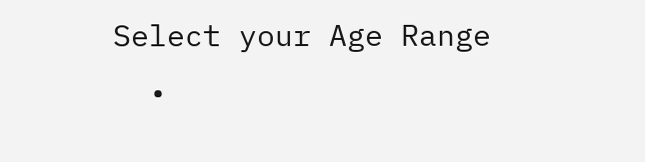Select your Age Range
  •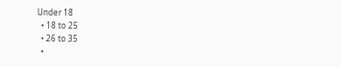Under 18
  • 18 to 25
  • 26 to 35
  •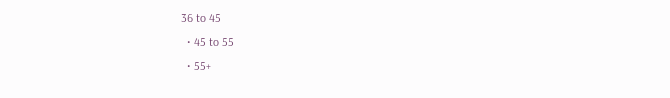36 to 45
  • 45 to 55
  • 55+